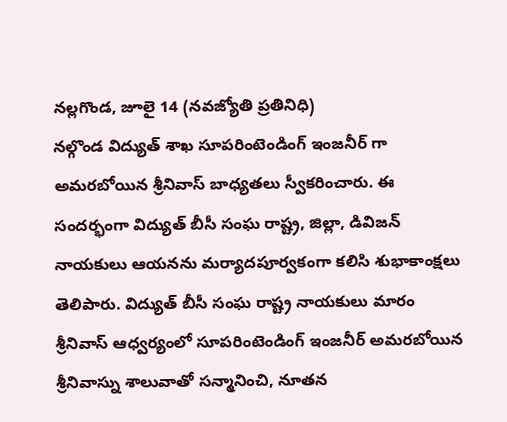నల్లగొండ, జూలై 14 (నవజ్యోతి ప్రతినిధి)
నల్గొండ విద్యుత్ శాఖ సూపరింటెండింగ్ ఇంజనీర్ గా అమరబోయిన శ్రీనివాస్ బాధ్యతలు స్వీకరించారు. ఈ సందర్భంగా విద్యుత్ బీసీ సంఘ రాష్ట్ర, జిల్లా, డివిజన్ నాయకులు ఆయనను మర్యాదపూర్వకంగా కలిసి శుభాకాంక్షలు తెలిపారు. విద్యుత్ బీసీ సంఘ రాష్ట్ర నాయకులు మారం శ్రీనివాస్ ఆధ్వర్యంలో సూపరింటెండింగ్ ఇంజనీర్ అమరబోయిన శ్రీనివాస్ను శాలువాతో సన్మానించి, నూతన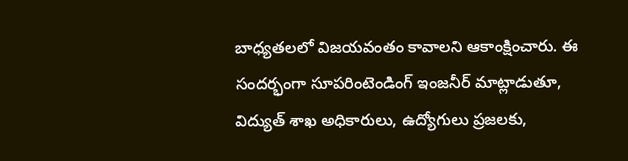బాధ్యతలలో విజయవంతం కావాలని ఆకాంక్షించారు. ఈ సందర్భంగా సూపరింటెండింగ్ ఇంజనీర్ మాట్లాడుతూ, విద్యుత్ శాఖ అధికారులు, ఉద్యోగులు ప్రజలకు,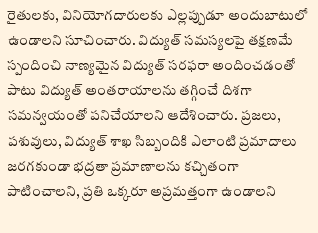రైతులకు, వినియోగదారులకు ఎల్లప్పుడూ అందుబాటులో ఉండాలని సూచించారు. విద్యుత్ సమస్యలపై తక్షణమే స్పందించి నాణ్యమైన విద్యుత్ సరఫరా అందించడంతో పాటు విద్యుత్ అంతరాయాలను తగ్గించే దిశగా సమన్వయంతో పనిచేయాలని ఆదేశించారు. ప్రజలు, పశువులు, విద్యుత్ శాఖ సిబ్బందికి ఎలాంటి ప్రమాదాలు జరగకుండా భద్రతా ప్రమాణాలను కచ్చితంగా పాటించాలని, ప్రతి ఒక్కరూ అప్రమత్తంగా ఉండాలని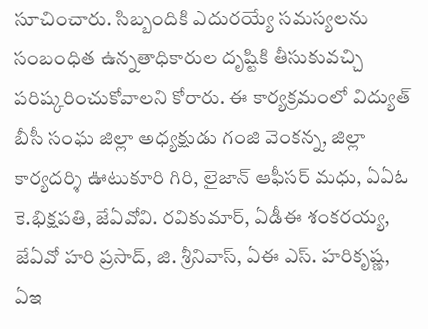సూచించారు. సిబ్బందికి ఎదురయ్యే సమస్యలను సంబంధిత ఉన్నతాధికారుల దృష్టికి తీసుకువచ్చి పరిష్కరించుకోవాలని కోరారు. ఈ కార్యక్రమంలో విద్యుత్ బీసీ సంఘ జిల్లా అధ్యక్షుడు గంజి వెంకన్న, జిల్లా కార్యదర్శి ఊటుకూరి గిరి, లైజాన్ ఆఫీసర్ మధు, ఏఏఓ కె.భిక్షపతి, జేఏవోవి. రవికుమార్, ఏడీఈ శంకరయ్య, జేఏవో హరి ప్రసాద్, జి. శ్రీనివాస్, ఏఈ ఎస్. హరికృష్ణ, ఏఇ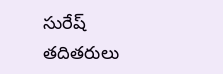సురేష్ తదితరులు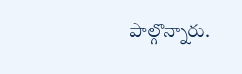పాల్గొన్నారు.